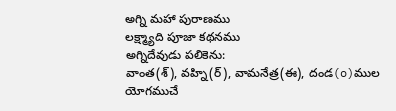అగ్ని మహా పురాణము
లక్ష్మ్యాది పూజా కథనము
అగ్నిదేవుడు పలికెను:
వాంత(శ్), వహ్ని(ర్), వామనేత్ర(ఈ), దండ(o)ముల యోగముచే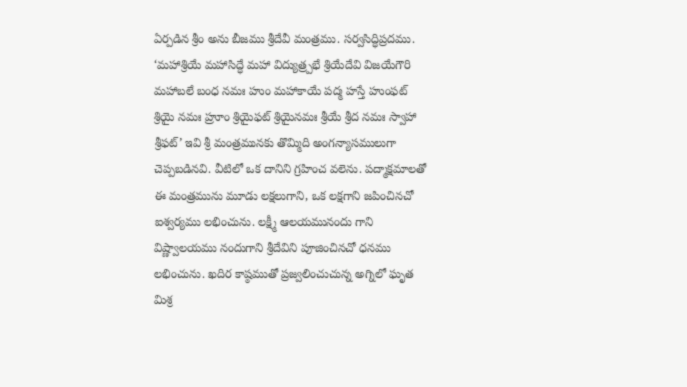ఏర్పడిన శ్రీం అను బీజము శ్రీదేవీ మంత్రము. సర్వసిద్ధిప్రదము. ‘మహాశ్రియే మహాసిద్ధే మహా విద్యుత్ర్పభే శ్రియేదేవి విజయేగౌరి మహాబలే బంధ నమః హుం మహాకాయే పద్మ హస్తే హుంఫట్ శ్రియై నమః హ్రూం శ్రియైఫట్ శ్రియైనమః శ్రీయే శ్రీద నమః స్వాహా శ్రీఫట్’ ఇవి శ్రీ మంత్రమునకు తొమ్మిది అంగన్యాసములుగా చెప్పబడినవి. వీటిలో ఒక దానిని గ్రహించ వలెను. పద్మాక్షమాలతో ఈ మంత్రమును మూడు లక్షలుగాని, ఒక లక్షగాని జపించినచో ఐశ్వర్యము లభించును. లక్ష్మీ ఆలయమునందు గాని విష్ణ్వాలయము నందుగాని శ్రీదేవిని పూజించినచో ధనము లభించును. ఖదిర కాష్ఠముతో ప్రజ్వలించుచున్న అగ్నిలో ఘృత మిశ్ర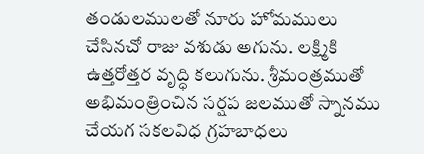తండులములతో నూరు హోమములు చేసినచో రాజు వశుడు అగును. లక్ష్మికి ఉత్తరోత్తర వృద్ధి కలుగును. శ్రీమంత్రముతో అభిమంత్రించిన సర్షప జలముతో స్నానము చేయగ సకలవిధ గ్రహబాధలు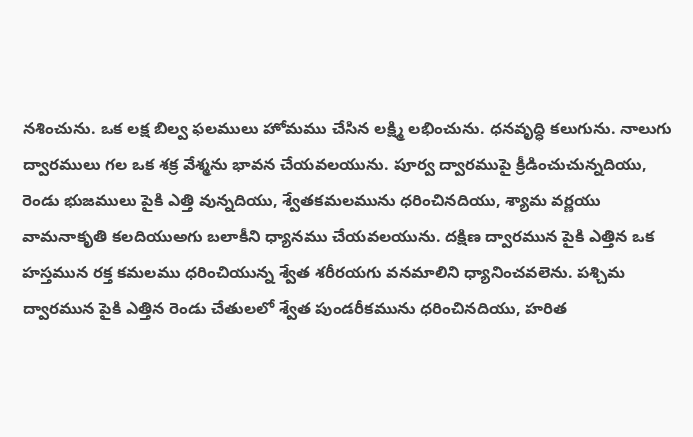నశించును. ఒక లక్ష బిల్వ ఫలములు హోమము చేసిన లక్ష్మి లభించును. ధనవృద్ధి కలుగును. నాలుగు ద్వారములు గల ఒక శక్ర వేశ్మను భావన చేయవలయును. పూర్వ ద్వారముపై క్రీడించుచున్నదియు, రెండు భుజములు పైకి ఎత్తి వున్నదియు, శ్వేతకమలమును ధరించినదియు, శ్యామ వర్ణయు వామనాకృతి కలదియుఅగు బలాకీని ధ్యానము చేయవలయును. దక్షిణ ద్వారమున పైకి ఎత్తిన ఒక హస్తమున రక్త కమలము ధరించియున్న శ్వేత శరీరయగు వనమాలిని ధ్యానించవలెను. పశ్చిమ ద్వారమున పైకి ఎత్తిన రెండు చేతులలో శ్వేత పుండరీకమును ధరించినదియు, హరిత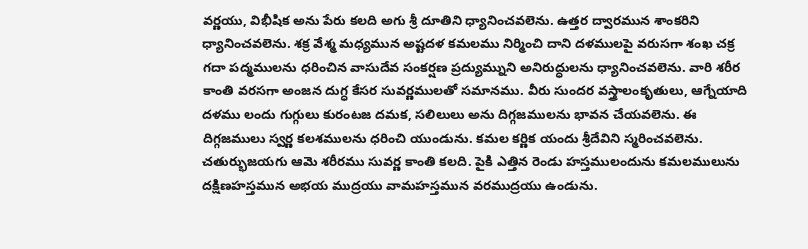వర్ణయు, విభీషిక అను పేరు కలది అగు శ్రీ దూతిని ధ్యానించవలెను. ఉత్తర ద్వారమున శాంకరిని ధ్యానించవలెను. శక్ర వేశ్మ మధ్యమున అష్టదళ కమలము నిర్మించి దాని దళములపై వరుసగా శంఖ చక్ర గదా పద్మములను ధరించిన వాసుదేవ సంకర్షణ ప్రద్యుమ్నుని అనిరుద్ధులను ధ్యానించవలెను. వారి శరీర కాంతి వరసగా అంజన దుగ్ధ కేసర సువర్ణములతో సమానము. వీరు సుందర వస్త్రాలంకృతులు, ఆగ్నేయాది దళము లందు గుగ్గులు కురంటజ దమక, సలిలులు అను దిగ్గజములను భావన చేయవలెను. ఈ దిగ్గజములు స్వర్ణ కలశములను ధరించి యుండును. కమల కర్ణిక యందు శ్రీదేవిని స్మరించవలెను. చతుర్భుజయగు ఆమె శరీరము సువర్ణ కాంతి కలది. పైకి ఎత్తిన రెండు హస్తములందును కమలములును దక్షిణహస్తమున అభయ ముద్రయు వామహస్తమున వరముద్రయు ఉండును.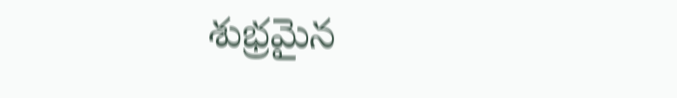శుభ్రమైన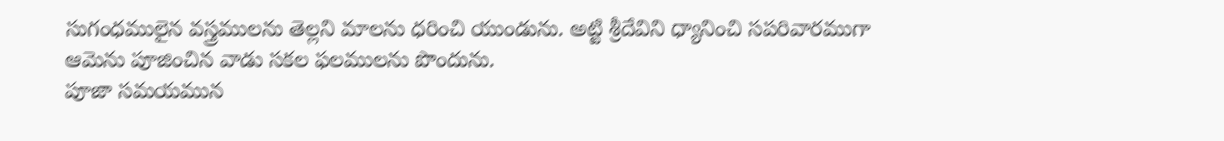సుగంధములైన వస్త్రములను తెల్లని మాలను ధరించి యుండును. అట్టి శ్రీదేవిని ధ్యానించి సపరివారముగా ఆమెను పూజించిన వాడు సకల ఫలములను పొందును.
పూజా సమయమున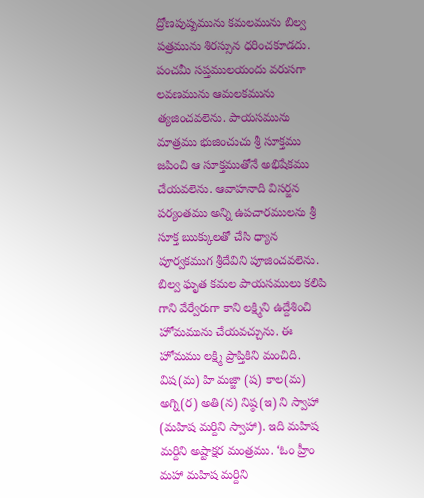ద్రోణపుష్పమును కమలమును బిల్వ పత్రమును శిరస్సున ధరించకూడదు. పంచమీ సప్తములయందు వరుసగా లవణమును ఆమలకమును త్యజించవలెను. పాయసమును మాత్రము భుజించుచు శ్రీ సూక్తము జపించి ఆ సూక్తముతోనే అభిషేకము చేయవలెను. ఆవాహనాది విసర్జన పర్యంతము అన్ని ఉపచారములను శ్రీ సూక్త ఋక్కులతో చేసి ధ్యాన పూర్వకముగ శ్రీదేవిని పూజించవలెను. బిల్వ ఘృత కమల పాయసములు కలిపి గాని వేర్వేరుగా కాని లక్ష్మిని ఉద్దేశించి హోమమును చేయవచ్చును. ఈ హోమము లక్ష్మి ప్రాప్తికిని మంచిది. విష(మ) హి మజ్జా (ష) కాల(మ) అగ్ని(ర) అతి(న) నిష్ఠ(ఇ) ని స్వాహా (మహిష మర్దిని స్వాహా). ఇది మహిష మర్దిని అష్టాక్షర మంత్రము. ‘ఓం హ్రీం మహా మహిష మర్దిని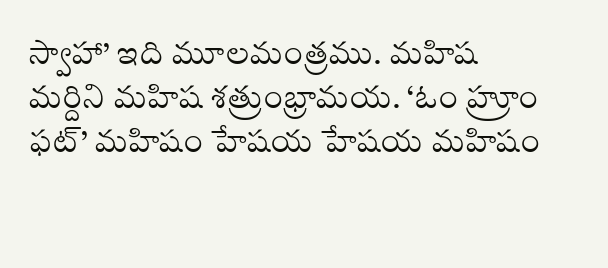స్వాహా’ ఇది మూలమంత్రము. మహిష మర్దిని మహిష శత్రుంభ్రామయ. ‘ఓం హ్రూం ఫట్’ మహిషం హేషయ హేషయ మహిషం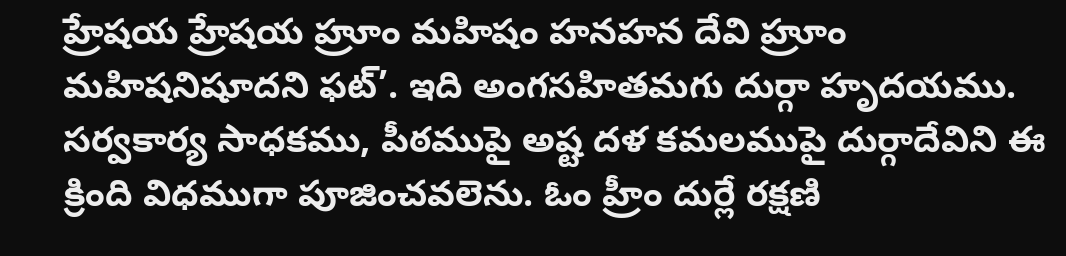హ్రేషయ హ్రేషయ హ్రూం మహిషం హనహన దేవి హ్రూం మహిషనిషూదని ఫట్’. ఇది అంగసహితమగు దుర్గా హృదయము. సర్వకార్య సాధకము, పీఠముపై అష్ట దళ కమలముపై దుర్గాదేవిని ఈ క్రింది విధముగా పూజించవలెను. ఓం హ్రీం దుర్లే రక్షణి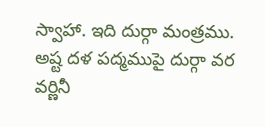స్వాహా. ఇది దుర్గా మంత్రము. అష్ట దళ పద్మముపై దుర్గా వర వర్ణినీ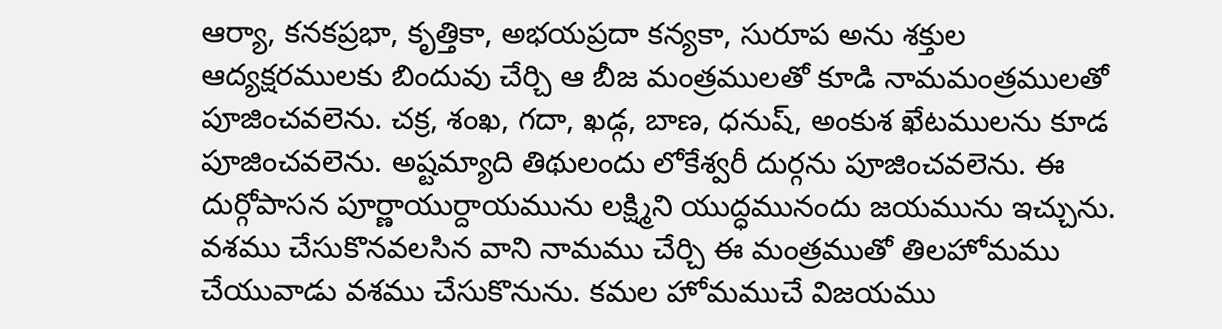ఆర్యా, కనకప్రభా, కృత్తికా, అభయప్రదా కన్యకా, సురూప అను శక్తుల ఆద్యక్షరములకు బిందువు చేర్చి ఆ బీజ మంత్రములతో కూడి నామమంత్రములతో పూజించవలెను. చక్ర, శంఖ, గదా, ఖడ్గ, బాణ, ధనుష్, అంకుశ ఖేటములను కూడ పూజించవలెను. అష్టమ్యాది తిథులందు లోకేశ్వరీ దుర్గను పూజించవలెను. ఈ దుర్గోపాసన పూర్ణాయుర్దాయమును లక్ష్మిని యుద్ధమునందు జయమును ఇచ్చును. వశము చేసుకొనవలసిన వాని నామము చేర్చి ఈ మంత్రముతో తిలహోమము చేయువాడు వశము చేసుకొనును. కమల హోమముచే విజయము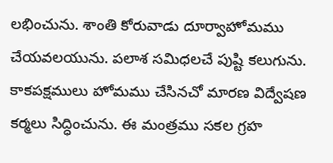లభించును. శాంతి కోరువాడు దూర్వాహోమము చేయవలయును. పలాశ సమిధలచే పుష్టి కలుగును. కాకపక్షములు హోమము చేసినచో మారణ విద్వేషణ కర్మలు సిద్ధించును. ఈ మంత్రము సకల గ్రహ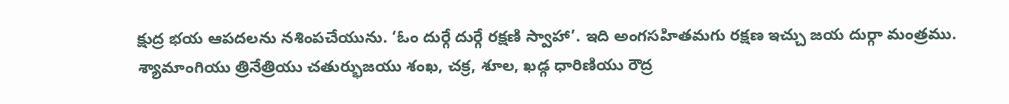క్షుద్ర భయ ఆపదలను నశింపచేయును. ‘ఓం దుర్గే దుర్గే రక్షణి స్వాహా’. ఇది అంగసహితమగు రక్షణ ఇచ్చు జయ దుర్గా మంత్రము. శ్యామాంగియు త్రినేత్రియు చతుర్భుజయు శంఖ, చక్ర, శూల, ఖడ్గ ధారిణియు రౌద్ర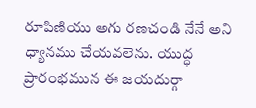రూపిణియు అగు రణచండి నేనే అని ధ్యానము చేయవలెను. యుద్ధ ప్రారంభమున ఈ జయదుర్గా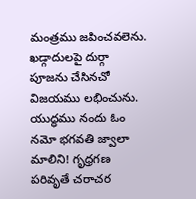మంత్రము జపించవలెను. ఖడ్గాదులపై దుర్గా పూజను చేసినచో విజయము లభించును. యుద్ధము నందు ఓం నమో భగవతి జ్వాలా మాలిని! గృధ్రగణ పరివృతే చరాచర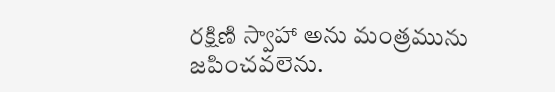రక్షిణి స్వాహా అను మంత్రమును జపించవలెను.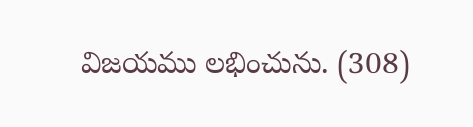విజయము లభించును. (308)